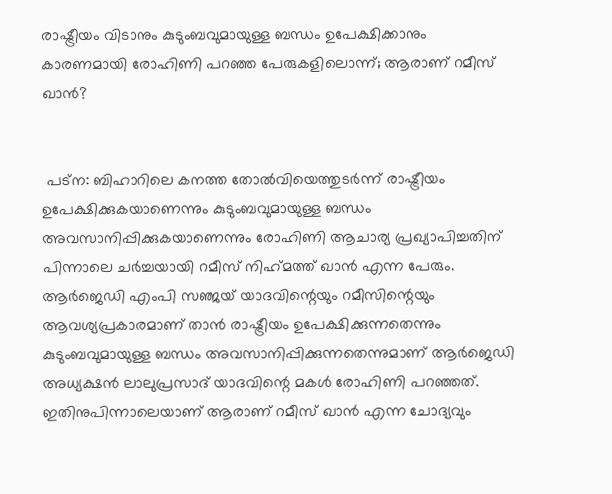രാഷ്ട്രീയം വിടാനും കുടുംബവുമായുള്ള ബന്ധം ഉപേക്ഷിക്കാനും കാരണമായി രോഹിണി പറഞ്ഞ പേരുകളിലൊന്ന്; ആരാണ് റമീസ് ഖാന്‍?


 പട്‌ന: ബിഹാറിലെ കനത്ത തോല്‍വിയെത്തുടര്‍ന്ന് രാഷ്ട്രീയം ഉപേക്ഷിക്കുകയാണെന്നും കുടുംബവുമായുള്ള ബന്ധം അവസാനിപ്പിക്കുകയാണെന്നും രോഹിണി ആചാര്യ പ്രഖ്യാപിച്ചതിന് പിന്നാലെ ചര്‍ച്ചയായി റമീസ് നിഹ്‌മത്ത് ഖാന്‍ എന്ന പേരും. ആര്‍ജെഡി എംപി സഞ്ജയ് യാദവിന്റെയും റമീസിന്റെയും ആവശ്യപ്രകാരമാണ് താന്‍ രാഷ്ട്രീയം ഉപേക്ഷിക്കുന്നതെന്നും കുടുംബവുമായുള്ള ബന്ധം അവസാനിപ്പിക്കുന്നതെന്നുമാണ് ആര്‍ജെഡി അധ്യക്ഷന്‍ ലാലുപ്രസാദ് യാദവിന്റെ മകള്‍ രോഹിണി പറഞ്ഞത്. ഇതിനുപിന്നാലെയാണ് ആരാണ് റമീസ് ഖാന്‍ എന്ന ചോദ്യവും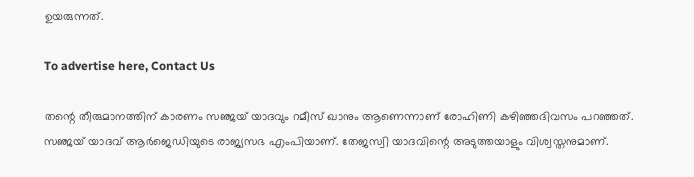ഉയരുന്നത്.

To advertise here, Contact Us

തന്റെ തീരുമാനത്തിന് കാരണം സഞ്ജയ് യാദവും റമീസ് ഖാനും ആണെന്നാണ് രോഹിണി കഴിഞ്ഞദിവസം പറഞ്ഞത്. സഞ്ജയ് യാദവ് ആര്‍ജെഡിയുടെ രാജ്യസഭ എംപിയാണ്. തേജസ്വി യാദവിന്റെ അടുത്തയാളും വിശ്വസ്തനുമാണ്.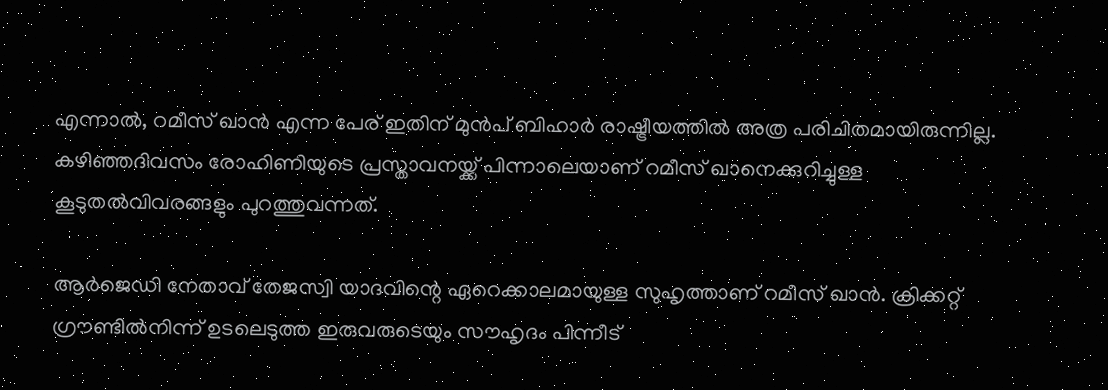എന്നാല്‍, റമീസ് ഖാന്‍ എന്ന പേര് ഇതിന് മുന്‍പ് ബിഹാര്‍ രാഷ്ട്രീയത്തിൽ അത്ര പരിചിതമായിരുന്നില്ല. കഴിഞ്ഞദിവസം രോഹിണിയുടെ പ്രസ്താവനയ്ക്ക് പിന്നാലെയാണ് റമീസ് ഖാനെക്കുറിച്ചുള്ള കൂടുതല്‍വിവരങ്ങളും പുറത്തുവന്നത്.

ആര്‍ജെഡി നേതാവ് തേജസ്വി യാദവിന്റെ ഏറെക്കാലമായുള്ള സുഹൃത്താണ് റമീസ് ഖാന്‍. ക്രിക്കറ്റ് ഗ്രൗണ്ടില്‍നിന്ന് ഉടലെടുത്ത ഇരുവരുടെയും സൗഹൃദം പിന്നീട്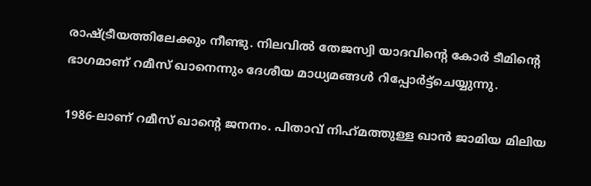രാഷ്ട്രീയത്തിലേക്കും നീണ്ടു. നിലവില്‍ തേജസ്വി യാദവിന്റെ കോര്‍ ടീമിന്റെ ഭാഗമാണ് റമീസ് ഖാനെന്നും ദേശീയ മാധ്യമങ്ങള്‍ റിപ്പോര്‍ട്ട്‌ചെയ്യുന്നു.

1986-ലാണ് റമീസ് ഖാന്റെ ജനനം. പിതാവ് നിഹ്‌മത്തുള്ള ഖാന്‍ ജാമിയ മിലിയ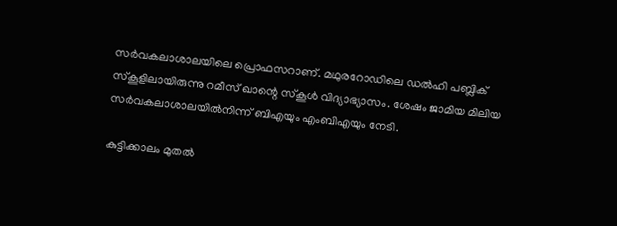സര്‍വകലാശാലയിലെ പ്രൊഫസറാണ്. മഥുരറോഡിലെ ഡല്‍ഹി പബ്ലിക് സ്‌കൂളിലായിരുന്നു റമീസ് ഖാന്റെ സ്‌കൂള്‍ വിദ്യാഭ്യാസം. ശേഷം ജാമിയ മിലിയ സര്‍വകലാശാലയില്‍നിന്ന് ബിഎയും എംബിഎയും നേടി.

കുട്ടിക്കാലം മുതല്‍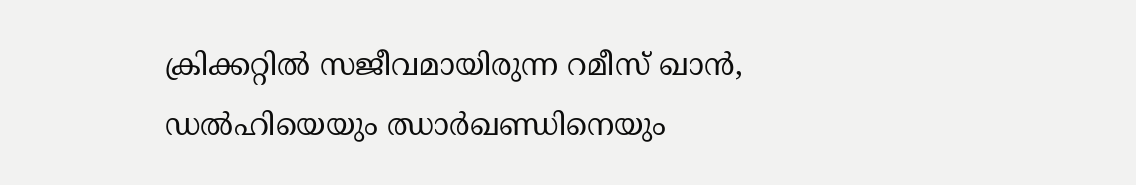ക്രിക്കറ്റില്‍ സജീവമായിരുന്ന റമീസ് ഖാന്‍, ഡല്‍ഹിയെയും ഝാര്‍ഖണ്ഡിനെയും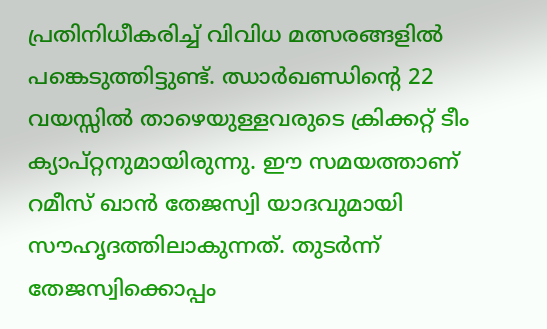പ്രതിനിധീകരിച്ച് വിവിധ മത്സരങ്ങളില്‍ പങ്കെടുത്തിട്ടുണ്ട്. ഝാര്‍ഖണ്ഡിന്റെ 22 വയസ്സില്‍ താഴെയുള്ളവരുടെ ക്രിക്കറ്റ് ടീം ക്യാപ്റ്റനുമായിരുന്നു. ഈ സമയത്താണ് റമീസ് ഖാന്‍ തേജസ്വി യാദവുമായി സൗഹൃദത്തിലാകുന്നത്. തുടര്‍ന്ന് തേജസ്വിക്കൊപ്പം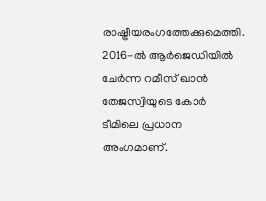രാഷ്ട്രീയരംഗത്തേക്കുമെത്തി. 2016-ല്‍ ആര്‍ജെഡിയില്‍ ചേര്‍ന്ന റമീസ് ഖാന്‍ തേജസ്വിയുടെ കോര്‍ ടീമിലെ പ്രധാന അംഗമാണ്.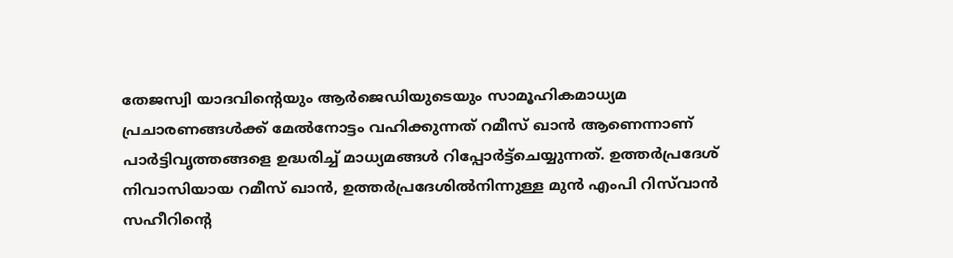തേജസ്വി യാദവിന്റെയും ആര്‍ജെഡിയുടെയും സാമൂഹികമാധ്യമ പ്രചാരണങ്ങള്‍ക്ക് മേല്‍നോട്ടം വഹിക്കുന്നത് റമീസ് ഖാന്‍ ആണെന്നാണ് പാര്‍ട്ടിവൃത്തങ്ങളെ ഉദ്ധരിച്ച് മാധ്യമങ്ങള്‍ റിപ്പോര്‍ട്ട്‌ചെയ്യുന്നത്. ഉത്തര്‍പ്രദേശ് നിവാസിയായ റമീസ് ഖാന്‍, ഉത്തര്‍പ്രദേശില്‍നിന്നുള്ള മുന്‍ എംപി റിസ്‌വാന്‍ സഹീറിന്റെ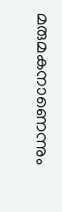മരുമകനാണെന്നും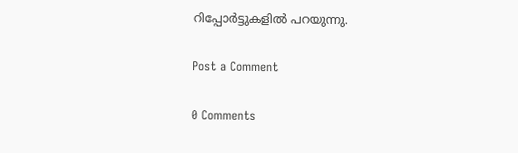റിപ്പോര്‍ട്ടുകളില്‍ പറയുന്നു.

Post a Comment

0 Comments